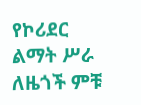የኮሪደር ልማት ሥራ ለዜጎች ምቹ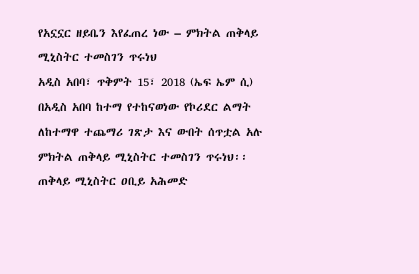የአኗኗር ዘይቤን እየፈጠረ ነው – ምክትል ጠቅላይ ሚኒስትር ተመስገን ጥሩነህ
አዲስ አበባ፣ ጥቅምት 15፣ 2018 (ኤፍ ኤም ሲ) በአዲስ አበባ ከተማ የተከናወነው የኮሪደር ልማት ለከተማዋ ተጨማሪ ገጽታ እና ውበት ሰጥቷል አሉ ምክትል ጠቅላይ ሚኒስትር ተመስገን ጥሩነህ፡፡
ጠቅላይ ሚኒስትር ዐቢይ አሕመድ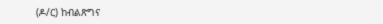(ዶ/ር) ከብልጽግና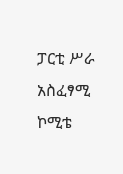ፓርቲ ሥራ አስፈፃሚ ኮሚቴ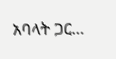አባላት ጋር…